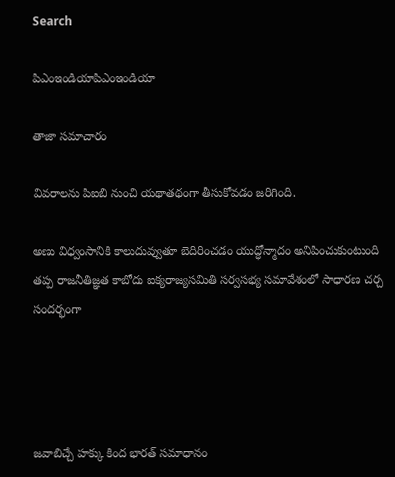Search

పిఎంఇండియాపిఎంఇండియా

తాజా స‌మాచారం

వివరాలను పిఐబి నుంచి యథాతథంగా తీసుకోవడం జరిగింది.

అణు విధ్వంసానికి కాలుదువ్వుతూ బెదిరించడం యుద్ధోన్మాదం అనిపించుకుంటుంది తప్ప రాజనీతిజ్ఞత కాబోదు ఐక్యరాజ్యసమితి సర్వసభ్య సమావేశంలో సాధారణ చర్చ సందర్భంగా




జవాబిచ్చే హక్కు కింద భారత్ సమాధానం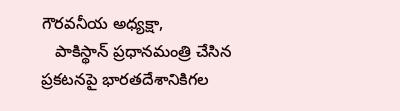గౌరవనీయ అధ్యక్షా,
   పాకిస్థాన్ ప్రధానమంత్రి చేసిన ప్రకటనపై భారతదేశానికిగల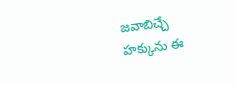జవాబిచ్చే హక్కును ఈ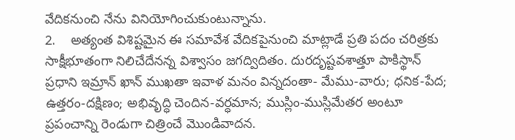వేదికనుంచి నేను వినియోగించుకుంటున్నాను.
2.    అత్యంత విశిష్టమైన ఈ సమావేశ వేదికపైనుంచి మాట్లాడే ప్రతి పదం చరిత్రకు సాక్షీభూతంగా నిలిచేదేనన్న విశ్వాసం జగద్విదితం. దురదృష్టవశాత్తూ పాకిస్థాన్ ప్రధాని ఇమ్రాన్ ఖాన్ ముఖతా ఇవాళ మనం విన్నదంతా- మేము-వారు; ధనిక-పేద; ఉత్తరం-దక్షిణం; అభివృద్ధి చెందిన-వర్ధమాన; ముస్లిం-ముస్లిమేతర అంటూ ప్రపంచాన్ని రెండుగా చిత్రించే మొండివాదన.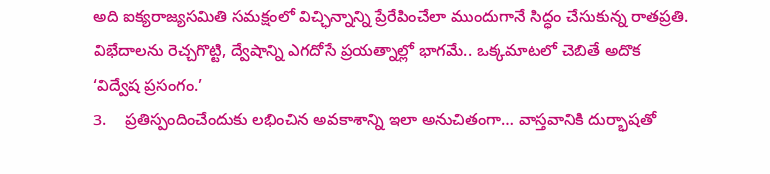అది ఐక్యరాజ్యసమితి సమక్షంలో విచ్ఛిన్నాన్ని ప్రేరేపించేలా ముందుగానే సిద్ధం చేసుకున్న రాతప్రతి. విభేదాలను రెచ్చగొట్టి, ద్వేషాన్ని ఎగదోసే ప్రయత్నాల్లో భాగమే.. ఒక్కమాటలో చెబితే అదొక ‘విద్వేష ప్రసంగం.’
3.    ప్రతిస్పందించేందుకు లభించిన అవకాశాన్ని ఇలా అనుచితంగా… వాస్తవానికి దుర్భాషతో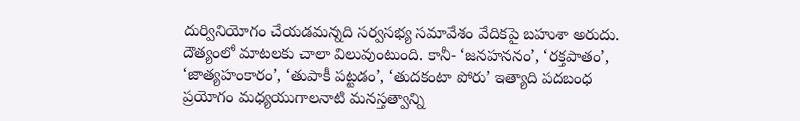దుర్వినియోగం చేయడమన్నది సర్వసభ్య సమావేశం వేదికపై బహుశా అరుదు. దౌత్యంలో మాటలకు చాలా విలువుంటుంది. కానీ- ‘జనహననం’, ‘రక్తపాతం’, ‘జాత్యహంకారం’, ‘తుపాకీ పట్టడం’, ‘తుదకంటా పోరు’ ఇత్యాది పదబంధ ప్రయోగం మధ్యయుగాలనాటి మనస్తత్వాన్ని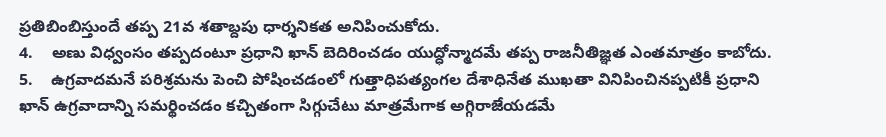ప్రతిబింబిస్తుందే తప్ప 21వ శతాబ్దపు ధార్శనికత అనిపించుకోదు.
4.    అణు విధ్వంసం తప్పదంటూ ప్రధాని ఖాన్ బెదిరించడం యుద్ధోన్మాదమే తప్ప రాజనీతిజ్ఞత ఎంతమాత్రం కాబోదు.
5.    ఉగ్రవాదమనే పరిశ్రమను పెంచి పోషించడంలో గుత్తాధిపత్యంగల దేశాధినేత ముఖతా వినిపించినప్పటికీ ప్రధాని ఖాన్ ఉగ్రవాదాన్ని సమర్థించడం కచ్చితంగా సిగ్గుచేటు మాత్రమేగాక అగ్గిరాజేయడమే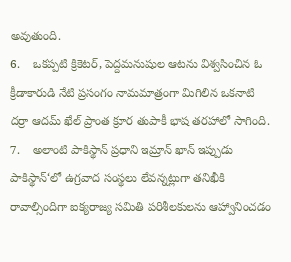అవుతుంది.
6.    ఒకప్పటి క్రికెటర్, పెద్దమనుషుల ఆటను విశ్వసించిన ఓ క్రీడాకారుడి నేటి ప్రసంగం నామమాత్రంగా మిగిలిన ఒకనాటి దర్రా ఆదమ్ ఖేల్ ప్రాంత క్రూర తుపాకీ భాష తరహాలో సాగింది.
7.    అలాంటి పాకిస్థాన్ ప్రధాని ఇమ్రాన్ ఖాన్ ఇప్పుడు పాకిస్థాన్‘లో ఉగ్రవాద సంస్థలు లేవన్నట్లుగా తనిఖీకి రావాల్సిందిగా ఐక్యరాజ్య సమితి పరిశీలకులను ఆహ్వానించడం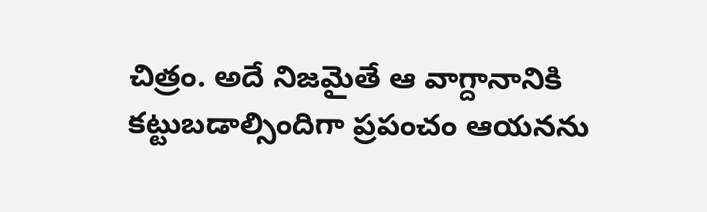చిత్రం. అదే నిజమైతే ఆ వాగ్దానానికి కట్టుబడాల్సిందిగా ప్రపంచం ఆయనను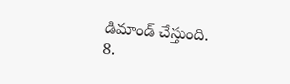డిమాండ్ చేస్తుంది.
8.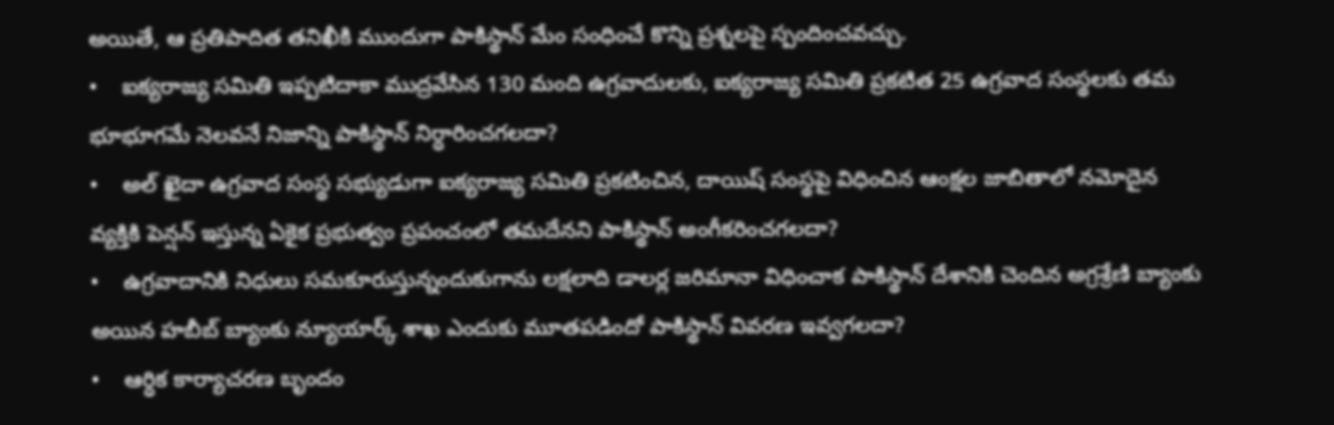అయితే, ఆ ప్రతిపాదిత తనిఖీకి ముందుగా పాకిస్థాన్ మేం సంధించే కొన్ని ప్రశ్నలపై స్పందించవచ్చు.
•    ఐక్యరాజ్య సమితి ఇప్పటిదాకా ముద్రవేసిన 130 మంది ఉగ్రవాదులకు, ఐక్యరాజ్య సమితి ప్రకటిత 25 ఉగ్రవాద సంస్థలకు తమ భూభూగమే నెలవనే నిజాన్ని పాకిస్థాన్ నిర్ధారించగలదా?
•    అల్ ఖైదా ఉగ్రవాద సంస్థ సభ్యుడుగా ఐక్యరాజ్య సమితి ప్రకటించిన, దాయిష్ సంస్థపై విధించిన ఆంక్షల జాబితాలో నమోదైన వ్యక్తికి పెన్షన్ ఇస్తున్న ఏకైక ప్రభుత్వం ప్రపంచంలో తమదేనని పాకిస్థాన్ అంగీకరించగలదా?
•    ఉగ్రవాదానికి నిధులు సమకూరుస్తున్నందుకుగాను లక్షలాది డాలర్ల జరిమానా విధించాక పాకిస్థాన్ దేశానికి చెందిన అగ్రశ్రేణి బ్యాంకు అయిన హబీబ్ బ్యాంకు న్యూయార్క్ శాఖ ఎందుకు మూతపడిందో పాకిస్థాన్ వివరణ ఇవ్వగలదా?
•    ఆర్ధిక కార్యాచరణ బృందం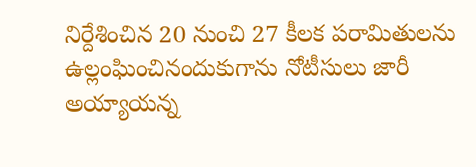నిర్దేశించిన 20 నుంచి 27 కీలక పరామితులను ఉల్లంఘించినందుకుగాను నోటీసులు జారీ అయ్యాయన్న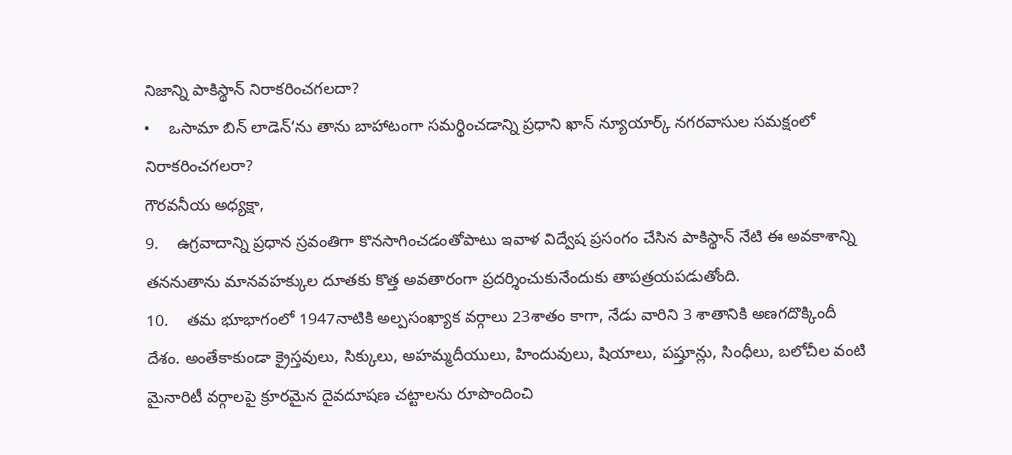నిజాన్ని పాకిస్థాన్ నిరాకరించగలదా?
•    ఒసామా బిన్ లాడెన్‘ను తాను బాహాటంగా సమర్థించడాన్ని ప్రధాని ఖాన్ న్యూయార్క్ నగరవాసుల సమక్షంలో నిరాకరించగలరా?
గౌరవనీయ అధ్యక్షా,
9.    ఉగ్రవాదాన్ని ప్రధాన స్రవంతిగా కొనసాగించడంతోపాటు ఇవాళ విద్వేష ప్రసంగం చేసిన పాకిస్థాన్ నేటి ఈ అవకాశాన్ని తననుతాను మానవహక్కుల దూతకు కొత్త అవతారంగా ప్రదర్శించుకునేందుకు తాపత్రయపడుతోంది.
10.    తమ భూభాగంలో 1947నాటికి అల్పసంఖ్యాక వర్గాలు 23శాతం కాగా, నేడు వారిని 3 శాతానికి అణగదొక్కిందీ దేశం. అంతేకాకుండా క్రైస్తవులు, సిక్కులు, అహమ్మదీయులు, హిందువులు, షియాలు, పష్తూన్లు, సింధీలు, బలోచీల వంటి మైనారిటీ వర్గాలపై క్రూరమైన దైవదూషణ చట్టాలను రూపొందించి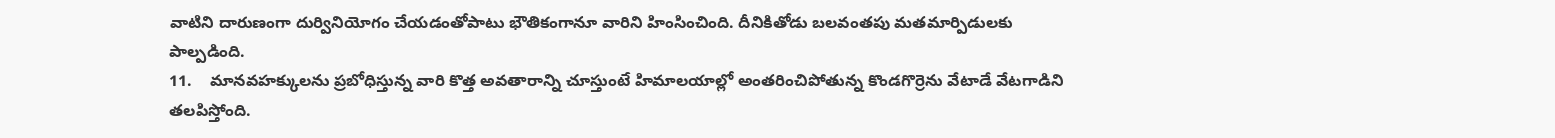వాటిని దారుణంగా దుర్వినియోగం చేయడంతోపాటు భౌతికంగానూ వారిని హింసించింది. దీనికితోడు బలవంతపు మతమార్పిడులకు పాల్పడింది.
11.    మానవహక్కులను ప్రబోధిస్తున్న వారి కొత్త అవతారాన్ని చూస్తుంటే హిమాలయాల్లో అంతరించిపోతున్న కొండగొర్రెను వేటాడే వేటగాడిని తలపిస్తోంది.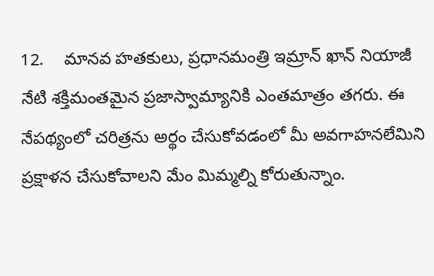12.    మానవ హతకులు, ప్రధానమంత్రి ఇమ్రాన్ ఖాన్ నియాజీ నేటి శక్తిమంతమైన ప్రజాస్వామ్యానికి ఎంతమాత్రం తగరు. ఈ నేపథ్యంలో చరిత్రను అర్థం చేసుకోవడంలో మీ అవగాహనలేమిని ప్రక్షాళన చేసుకోవాలని మేం మిమ్మల్ని కోరుతున్నాం.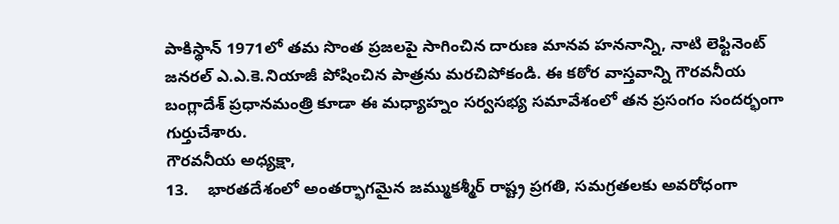పాకిస్థాన్ 1971లో తమ సొంత ప్రజలపై సాగించిన దారుణ మానవ హననాన్ని, నాటి లెఫ్టినెంట్ జనరల్ ఎ.ఎ.కె.నియాజీ పోషించిన పాత్రను మరచిపోకండి. ఈ కఠోర వాస్తవాన్ని గౌరవనీయ బంగ్లాదేశ్ ప్రధానమంత్రి కూడా ఈ మధ్యాహ్నం సర్వసభ్య సమావేశంలో తన ప్రసంగం సందర్భంగా గుర్తుచేశారు.
గౌరవనీయ అధ్యక్షా,
13.    భారతదేశంలో అంతర్భాగమైన జమ్ముకశ్మీర్ రాష్ట్ర ప్రగతి, సమగ్రతలకు అవరోధంగా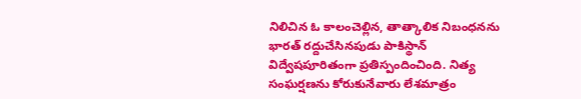నిలిచిన ఓ కాలంచెల్లిన, తాత్కాలిక నిబంధనను భారత్ రద్దుచేసినపుడు పాకిస్థాన్ విద్వేషపూరితంగా ప్రతిస్పందించింది. నిత్య సంఘర్షణను కోరుకునేవారు లేశమాత్రం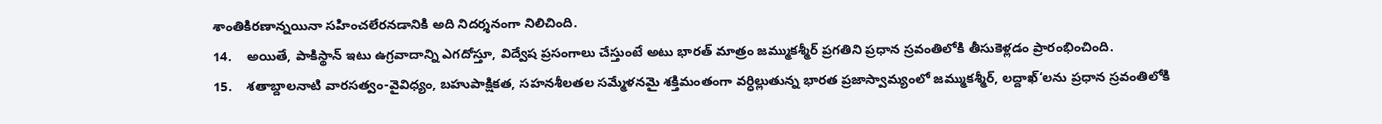శాంతికిరణాన్నయినా సహించలేరనడానికి అది నిదర్శనంగా నిలిచింది.
14.    అయితే, పాకిస్థాన్ ఇటు ఉగ్రవాదాన్ని ఎగదోస్తూ, విద్వేష ప్రసంగాలు చేస్తుంటే అటు భారత్ మాత్రం జమ్ముకశ్మీర్ ప్రగతిని ప్రధాన స్రవంతిలోకి తీసుకెళ్లడం ప్రారంభించింది.
15.    శతాబ్దాలనాటి వారసత్వం-వైవిధ్యం, బహుపాక్షికత, సహనశీలతల సమ్మేళనమై శక్తిమంతంగా వర్ధిల్లుతున్న భారత ప్రజాస్వామ్యంలో జమ్ముకశ్మీర్, లద్దాఖ్‘లను ప్రధాన స్రవంతిలోకి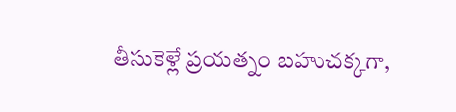తీసుకెళ్లే ప్రయత్నం బహుచక్కగా,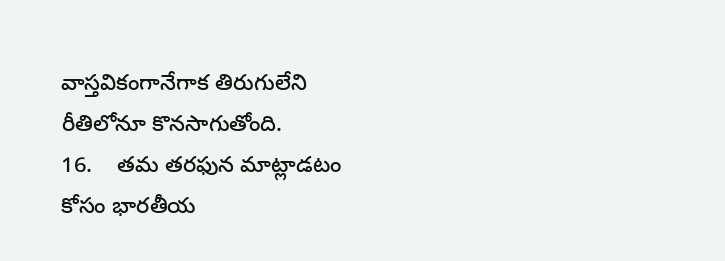వాస్తవికంగానేగాక తిరుగులేని రీతిలోనూ కొనసాగుతోంది.
16.    తమ తరఫున మాట్లాడటం కోసం భారతీయ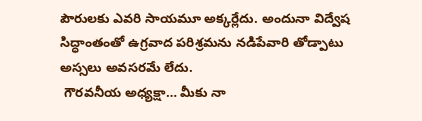పౌరులకు ఎవరి సాయమూ అక్కర్లేదు. అందునా విద్వేష సిద్ధాంతంతో ఉగ్రవాద పరిశ్రమను నడిపేవారి తోడ్పాటు అస్సలు అవసరమే లేదు.
 గౌరవనీయ అధ్యక్షా… మీకు నా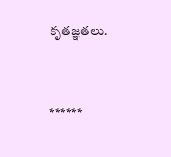కృతజ్ఞతలు.



******